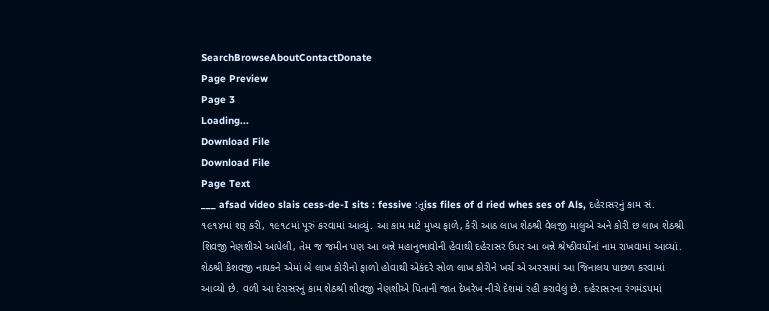SearchBrowseAboutContactDonate
Page Preview
Page 3
Loading...
Download File
Download File
Page Text
___ afsad video slais cess-de-I sits : fessive :તૂiss files of d ried whes ses of Als, દહેરાસરનું કામ સં. ૧૯૧૪માં શરૂ કરી, ૧૯૧૮માં પૂરું કરવામાં આવ્યું. આ કામ માટે મુખ્ય ફાળે, કેરી આઠ લાખ શેઠશ્રી વેલજી માલુએ અને કોરી છ લાખ શેઠશ્રી શિવજી નેણશીએ આપેલી, તેમ જ જમીન પણ આ બન્ને મહાનુભાવોની હેવાથી દહેરાસર ઉપર આ બન્ને શ્રેષ્ઠીવર્યોનાં નામ રાખવામાં આવ્યાં. શેઠશ્રી કેશવજી નાયકને એમાં બે લાખ કોરીનો ફાળો હોવાથી એકંદરે સોળ લાખ કોરીને ખર્ચ એ અરસામાં આ જિનાલય પાછળ કરવામાં આવ્યો છે. વળી આ દેરાસરનું કામ શેઠશ્રી શીવજી નેણશીએ પિતાની જાત દેખરેખ નીચે દેશમાં રહી કરાવેલું છે. દહેરાસરના રંગમંડપમાં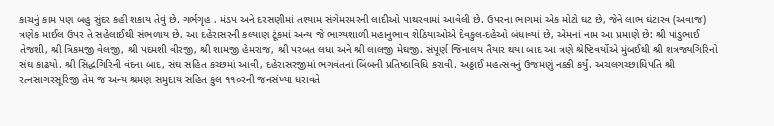કાચનું કામ પણ બહુ સુંદર કહી શકાય તેવું છે. ગર્ભગૃહ . મંડપ અને દરસણીમાં તશ્યામ સંગેમરમરની લાદીઓ પાથરવામાં આવેલી છે. ઉપરના ભાગમાં એક મોટો ઘટ છે, જેને લાભ ઘંટારવ (અવાજ) ત્રણેક માઈલ ઉપર તે સહેલાઈથી સંભળાય છે. આ દહેરાસરની કલ્યાણ ટૂંકમાં અન્ય જે ભાગ્યશાળી મહાનુભાવ શેઠિયાઓએ દેવકુલ-દહેઓ બંધાવ્યાં છે, એમનાં નામ આ પ્રમાણે છે: શ્રી પાંડુભાઈ તેજશી, શ્રી ત્રિકમજી વેલજી, શ્રી પદમશી વીરજી, શ્રી શામજી હેમરાજ, શ્રી પરબત લધા અને શ્રી લાલજી મેઘજી. સંપૂર્ણ જિનાલય તૈયાર થયા બાદ આ ત્રણે શ્રેષ્ટિવર્યોએ મુંબઈથી શ્રી શત્રજ્યગિરિનો સંઘ કાઢયો. શ્રી સિદ્ધગિરિની વંદના બાદ, સંઘ સહિત કચ્છમાં આવી, દહેરાસરજીમાં ભગવંતનાં બિંબની પ્રતિષ્ઠાવિધિ કરાવી. અઠ્ઠાઈ મહત્સવનું ઉજમણું નક્કી કર્યું. અચલગચ્છાધિપતિ શ્રી રત્નસાગરસૂરિજી તેમ જ અન્ય શ્રમણ સમુદાય સહિત કુલ ૧૧૦રની જનસંખ્યા ધરાવતે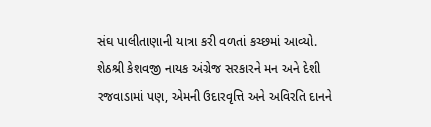સંઘ પાલીતાણાની યાત્રા કરી વળતાં કચ્છમાં આવ્યો. શેઠશ્રી કેશવજી નાયક અંગ્રેજ સરકારને મન અને દેશી રજવાડામાં પણ, એમની ઉદારવૃત્તિ અને અવિરતિ દાનને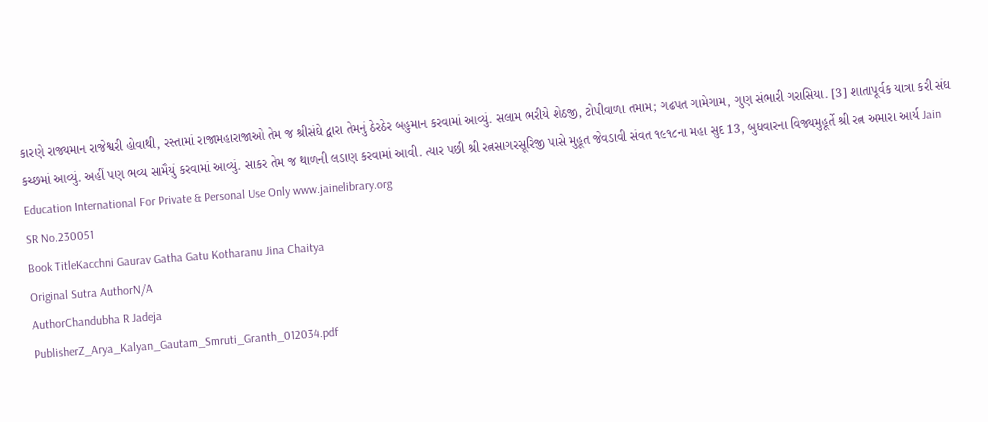કારણે રાજ્યમાન રાજેશ્વરી હોવાથી, રસ્તામાં રાજામહારાજાઓ તેમ જ શ્રીસંઘે દ્વારા તેમનું ઠેરઠેર બહુમાન કરવામાં આવ્યું. સલામ ભરીયે શેઠજી, ટોપીવાળા તમામ; ગઢપત ગામેગામ, ગુણ સંભારી ગરાસિયા. [3] શાતાપૂર્વક યાત્રા કરી સંઘ કચ્છમાં આવ્યું. અહીં પણ ભવ્ય સામૈયું કરવામાં આવ્યું. સાકર તેમ જ થાળની લડાણ કરવામાં આવી. ત્યાર પછી શ્રી રત્નસાગરસૂરિજી પાસે મુહૂત જેવડાવી સંવત ૧૯૧૮ના મહા સુદ 13, બુધવારના વિજ્યમુહૂર્તે શ્રી રત્ન અમારા આર્ય Jain Education International For Private & Personal Use Only www.jainelibrary.org
SR No.230051
Book TitleKacchni Gaurav Gatha Gatu Kotharanu Jina Chaitya
Original Sutra AuthorN/A
AuthorChandubha R Jadeja
PublisherZ_Arya_Kalyan_Gautam_Smruti_Granth_012034.pdf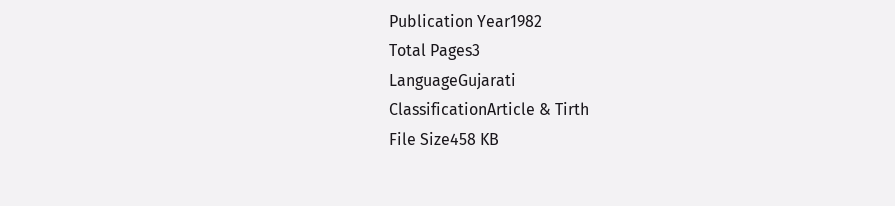Publication Year1982
Total Pages3
LanguageGujarati
ClassificationArticle & Tirth
File Size458 KB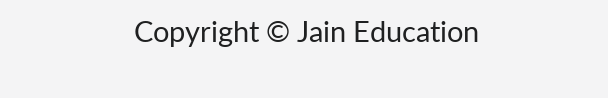Copyright © Jain Education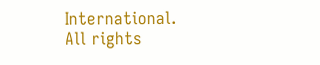International. All rights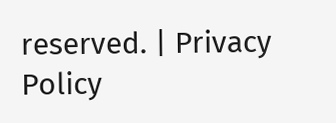reserved. | Privacy Policy